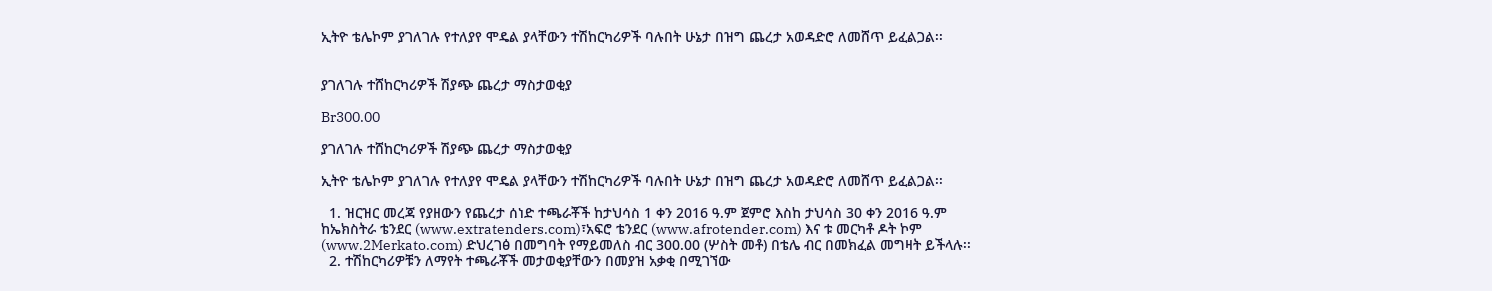ኢትዮ ቴሌኮም ያገለገሉ የተለያየ ሞዴል ያላቸውን ተሽከርካሪዎች ባሉበት ሁኔታ በዝግ ጨረታ አወዳድሮ ለመሸጥ ይፈልጋል፡፡


ያገለገሉ ተሸከርካሪዎች ሽያጭ ጨረታ ማስታወቂያ

Br300.00

ያገለገሉ ተሸከርካሪዎች ሽያጭ ጨረታ ማስታወቂያ

ኢትዮ ቴሌኮም ያገለገሉ የተለያየ ሞዴል ያላቸውን ተሽከርካሪዎች ባሉበት ሁኔታ በዝግ ጨረታ አወዳድሮ ለመሸጥ ይፈልጋል፡፡

  1. ዝርዝር መረጃ የያዘውን የጨረታ ሰነድ ተጫራቾች ከታህሳስ 1 ቀን 2016 ዓ.ም ጀምሮ እስከ ታህሳስ 30 ቀን 2016 ዓ.ም ከኤክስትራ ቴንደር (www.extratenders.com)፣አፍሮ ቴንደር (www.afrotender.com) እና ቱ መርካቶ ዶት ኮም (www.2Merkato.com) ድህረገፅ በመግባት የማይመለስ ብር 300.00 (ሦስት መቶ) በቴሌ ብር በመክፈል መግዛት ይችላሉ፡፡
  2. ተሽከርካሪዎቹን ለማየት ተጫራቾች መታወቂያቸውን በመያዝ አቃቂ በሚገኘው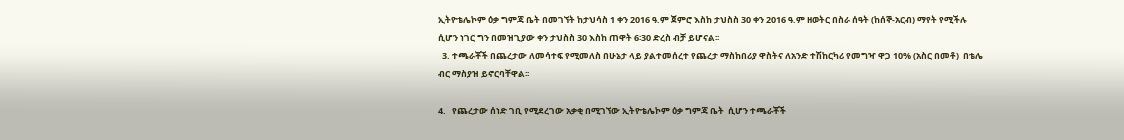ኢትዮቴሌኮም ዕቃ ግምጃ ቤት በመገኘት ከታህሳስ 1 ቀን 2016 ዓ.ም ጀምሮ እስከ ታህስስ 30 ቀን 2016 ዓ.ም ዘወትር በስራ ሰዓት (ከሰኞ-አርብ) ማየት የሚችሉ ሲሆን ነገር ግን በመዝጊያው ቀን ታህስስ 30 እስከ ጠዋት 6፡30 ድረስ ብቻ ይሆናል፡፡
  3. ተጫራቾች በጨረታው ለመሳተፍ የሚመለስ በሁኔታ ላይ ያልተመሰረተ የጨረታ ማስከበሪያ ዋስትና ለአንድ ተሽከርካሪ የመግዣ ዋጋ 10% (አስር በመቶ)  በቴሌ ብር ማስያዝ ይኖርባቸዋል፡፡

4.   የጨረታው ሰነድ ገቢ የሚደረገው አቃቂ በሚገኘው ኢትዮቴሌኮም ዕቃ ግምጃ ቤት  ሲሆን ተጫራቾች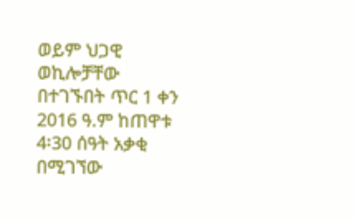ወይም ህጋዊ ወኪሎቻቸው በተገኙበት ጥር 1 ቀን 2016 ዓ.ም ከጠዋቱ 4፡30 ሰዓት አቃቂ በሚገኘው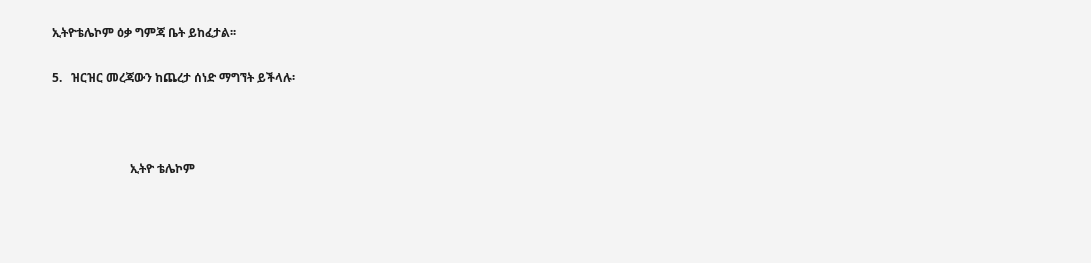ኢትዮቴሌኮም ዕቃ ግምጃ ቤት ይከፈታል፡፡

5.   ዝርዝር መረጃውን ከጨረታ ሰነድ ማግኘት ይችላሉ፡



                          ኢትዮ ቴሌኮም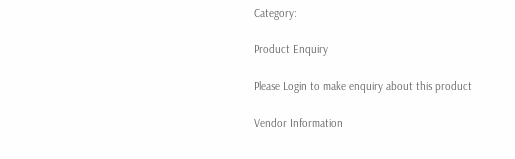Category:

Product Enquiry

Please Login to make enquiry about this product

Vendor Information